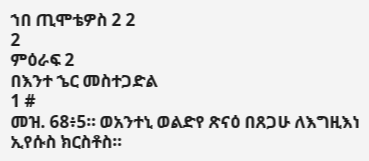ኀበ ጢሞቴዎስ 2 2
2
ምዕራፍ 2
በእንተ ኄር መስተጋድል
1 #
መዝ. 68፥5። ወአንተኒ ወልድየ ጽናዕ በጸጋሁ ለእግዚእነ ኢየሱስ ክርስቶስ።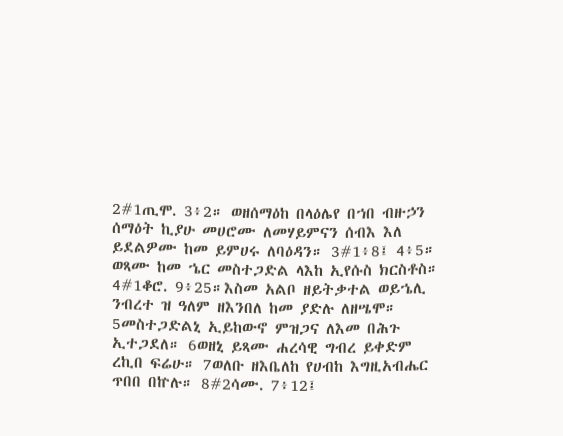2#1ጢሞ. 3፥2። ወዘሰማዕከ በላዕሌየ በኀበ ብዙኃን ሰማዕት ኪያሁ መሀሮሙ ለመሃይምናን ሰብእ እለ ይደልዎሙ ከመ ይምሀሩ ለባዕዳን። 3#1፥8፤ 4፥5። ወጻሙ ከመ ኄር መስተጋድል ላእከ ኢየሱስ ክርስቶስ። 4#1ቆሮ. 9፥25።እስመ አልቦ ዘይትቃተል ወይኄሊ ንብረተ ዝ ዓለም ዘእንበለ ከመ ያድሉ ለዘሤሞ። 5መስተጋድልኒ ኢይከውኖ ምዝጋና ለእመ በሕጉ ኢተጋደለ። 6ወዘኒ ይጻሙ ሐረሳዊ ግብረ ይቀድም ረኪበ ፍሬሁ። 7ወለቡ ዘእቤለከ የሀብከ እግዚአብሔር ጥበበ በኵሉ። 8#2ሳሙ. 7፥12፤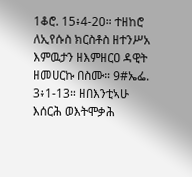1ቆሮ. 15፥4-20። ተዘከሮ ለኢየሱስ ክርስቶስ ዘተንሥአ እምዉታን ዘእምዘርዐ ዳዊት ዘመሀርኩ በስሙ። 9#ኤፌ. 3፥1-13። ዘበእንቲኣሁ እሰርሕ ወእትሞቃሕ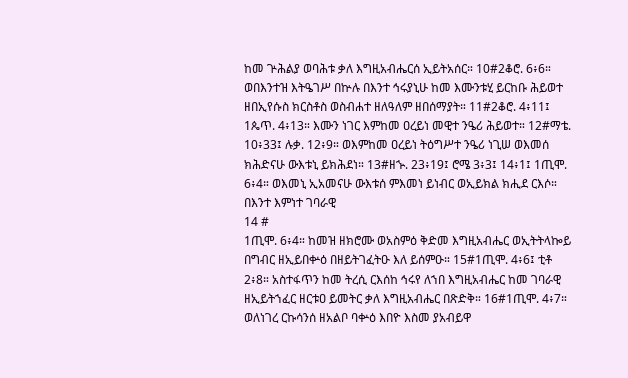ከመ ጕሕልያ ወባሕቱ ቃለ እግዚአብሔርሰ ኢይትአሰር። 10#2ቆሮ. 6፥6። ወበእንተዝ እትዔገሥ በኵሉ በእንተ ኅሩያኒሁ ከመ እሙንቱሂ ይርከቡ ሕይወተ ዘበኢየሱስ ክርስቶስ ወስብሐተ ዘለዓለም ዘበሰማያት። 11#2ቆሮ. 4፥11፤ 1ጴጥ. 4፥13። እሙን ነገር እምከመ ዐረይነ መዊተ ንዔሪ ሕይወተ። 12#ማቴ. 10፥33፤ ሉቃ. 12፥9። ወእምከመ ዐረይነ ትዕግሥተ ንዔሪ ነጊሠ ወእመሰ ክሕድናሁ ውእቱኒ ይክሕደነ። 13#ዘኍ. 23፥19፤ ሮሜ 3፥3፤ 14፥1፤ 1ጢሞ. 6፥4። ወእመኒ ኢአመናሁ ውእቱሰ ምእመነ ይነብር ወኢይክል ክሒደ ርእሶ።
በእንተ እምነተ ገባራዊ
14 #
1ጢሞ. 6፥4። ከመዝ ዘክሮሙ ወአስምዕ ቅድመ እግዚአብሔር ወኢትትላኰይ በግብር ዘኢይበቍዕ በዘይትገፈትዑ እለ ይሰምዑ። 15#1ጢሞ. 4፥6፤ ቲቶ 2፥8። አስተፋጥን ከመ ትረሲ ርእሰከ ኅሩየ ለኀበ እግዚአብሔር ከመ ገባራዊ ዘኢይትኀፈር ዘርቱዐ ይመትር ቃለ እግዚአብሔር በጽድቅ። 16#1ጢሞ. 4፥7። ወለነገረ ርኩሳንሰ ዘአልቦ ባቍዕ እበዮ እስመ ያአብይዋ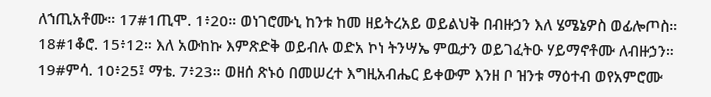ለኀጢአቶሙ። 17#1ጢሞ. 1፥20። ወነገሮሙኒ ከንቱ ከመ ዘይትረአይ ወይልህቅ በብዙኃን እለ ሄሜኔዎስ ወፊሎጦስ። 18#1ቆሮ. 15፥12። እለ አውከኩ እምጽድቅ ወይብሉ ወድአ ኮነ ትንሣኤ ምዉታን ወይገፈትዑ ሃይማኖቶሙ ለብዙኃን። 19#ምሳ. 10፥25፤ ማቴ. 7፥23። ወዘሰ ጽኑዕ በመሠረተ እግዚአብሔር ይቀውም እንዘ ቦ ዝንቱ ማዕተብ ወየአምሮሙ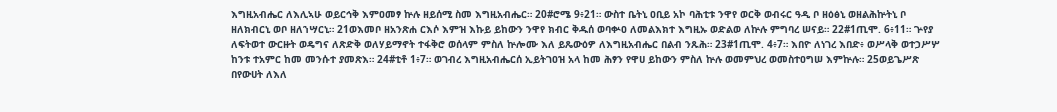እግዚአብሔር ለእሊኣሁ ወይርኅቅ እምዐመፃ ኵሉ ዘይሰሚ ስመ እግዚአብሔር። 20#ሮሜ 9፥21። ውስተ ቤትኒ ዐቢይ አኮ ባሕቲቱ ንዋየ ወርቅ ወብሩር ዓዲ ቦ ዘዕፅኒ ወዘልሕኵትኒ ቦ ዘለክብርኒ ወቦ ዘለኀሣርኒ። 21ወእመቦ ዘአንጽሐ ርእሶ እምዝ እኩይ ይከውን ንዋየ ክብር ቅዱሰ ወባቍዐ ለመልእክተ እግዚኡ ወድልወ ለኵሉ ምግባረ ሠናይ። 22#1ጢሞ. 6፥11። ጕየያ ለፍትወተ ውርዙት ወዴግና ለጽድቅ ወለሃይማኖት ተፋቅሮ ወሰላም ምስለ ኵሎሙ እለ ይጼውዕዎ ለእግዚአብሔር በልብ ንጹሕ። 23#1ጢሞ. 4፥7። እበዮ ለነገረ እበድ፥ ወሥላቅ ወተኃሥሦ ከንቱ ተአምር ከመ መንሱተ ያመጽእ። 24#ቲቶ 1፥7። ወገብረ እግዚአብሔርሰ ኢይትገዐዝ አላ ከመ ሕፃን የዋሀ ይከውን ምስለ ኵሉ ወመምህረ ወመስተዐግሠ እምኵሉ። 25ወይጌሥጽ በየውሀት ለእለ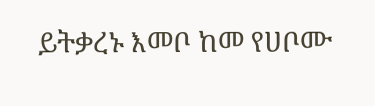ይትቃረኑ እመቦ ከመ የሀቦሙ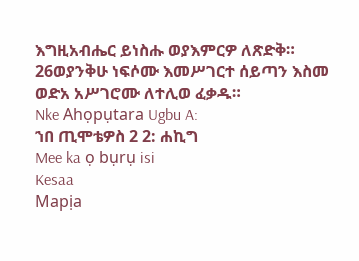እግዚአብሔር ይነስሑ ወያእምርዎ ለጽድቅ። 26ወያንቅሁ ነፍሶሙ እመሥገርተ ሰይጣን እስመ ወድአ አሥገሮሙ ለተሊወ ፈቃዱ።
Nke Ahọpụtara Ugbu A:
ኀበ ጢሞቴዎስ 2 2: ሐኪግ
Mee ka ọ bụrụ isi
Kesaa
Mapịa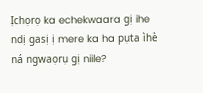Ịchọrọ ka echekwaara gị ihe ndị gasị ị mere ka ha pụta ìhè ná ngwaọrụ gị niile?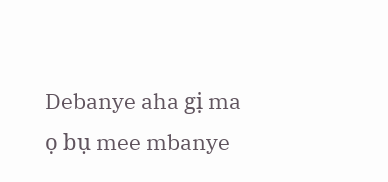Debanye aha gị ma ọ bụ mee mbanye